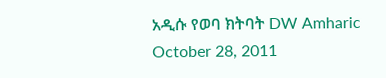አዲሱ የወባ ክትባት DW Amharic October 28, 2011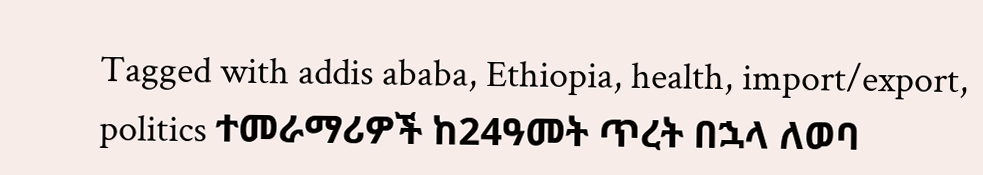Tagged with addis ababa, Ethiopia, health, import/export, politics ተመራማሪዎች ከ24ዓመት ጥረት በኋላ ለወባ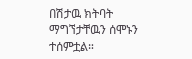በሽታዉ ክትባት ማግኘታቸዉን ሰሞኑን ተሰምቷል።